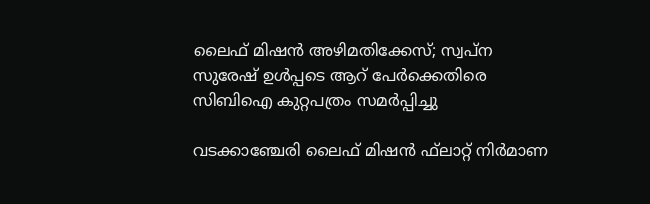ലൈഫ് മിഷന്‍ അഴിമതിക്കേസ്; സ്വപ്‌ന സുരേഷ് ഉള്‍പ്പടെ ആറ് പേര്‍ക്കെതിരെ സിബിഐ കുറ്റപത്രം സമര്‍പ്പിച്ചു

വടക്കാഞ്ചേരി ലൈഫ് മിഷന്‍ ഫ്‌ലാറ്റ് നിര്‍മാണ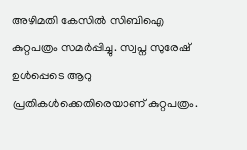അഴിമതി കേസില്‍ സിബിഐ കുറ്റപത്രം സമര്‍പ്പിച്ചു. സ്വപ്ന സുരേഷ് ഉള്‍പ്പെടെ ആറു പ്രതികള്‍ക്കെതിരെയാണ് കുറ്റപത്രം.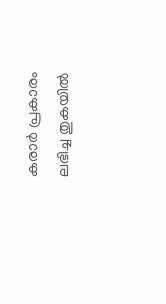കരാര്‍ പ്രകാരം ലഭിച്ച തുകയില്‍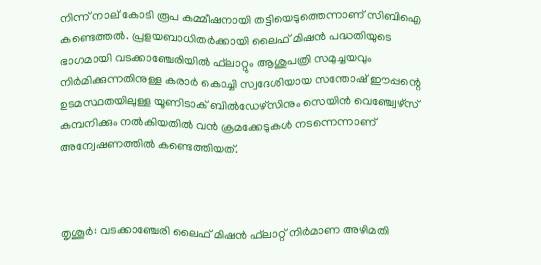നിന്ന് നാല് കോടി രൂപ കമ്മീഷനായി തട്ടിയെടുത്തെന്നാണ് സിബിഐ കണ്ടെത്തല്‍. പ്രളയബാധിതര്‍ക്കായി ലൈഫ് മിഷന്‍ പദ്ധതിയുടെ ഭാഗമായി വടക്കാഞ്ചേരിയില്‍ ഫ്‌ലാറ്റും ആശുപത്രി സമുച്ചയവും നിര്‍മിക്കുന്നതിനുള്ള കരാര്‍ കൊച്ചി സ്വദേശിയായ സന്തോഷ് ഈപ്പന്റെ ഉടമസ്ഥതയിലുള്ള യൂണിടാക് ബില്‍ഡേഴ്‌സിനും സെയിന്‍ വെഞ്ച്വേഴ്‌സ് കമ്പനിക്കും നല്‍കിയതില്‍ വന്‍ ക്രമക്കേടുകള്‍ നടന്നെന്നാണ് അന്വേഷണത്തില്‍ കണ്ടെത്തിയത്.



തൃശൂര്‍: വടക്കാഞ്ചേരി ലൈഫ് മിഷന്‍ ഫ്‌ലാറ്റ് നിര്‍മാണ അഴിമതി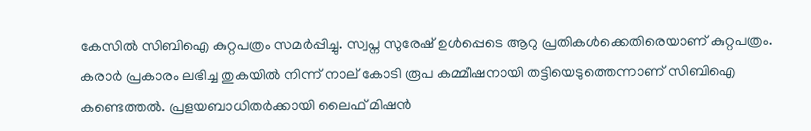കേസില്‍ സിബിഐ കുറ്റപത്രം സമര്‍പ്പിച്ചു. സ്വപ്ന സുരേഷ് ഉള്‍പ്പെടെ ആറു പ്രതികള്‍ക്കെതിരെയാണ് കുറ്റപത്രം. കരാര്‍ പ്രകാരം ലഭിച്ച തുകയില്‍ നിന്ന് നാല് കോടി രൂപ കമ്മീഷനായി തട്ടിയെടുത്തെന്നാണ് സിബിഐ കണ്ടെത്തല്‍. പ്രളയബാധിതര്‍ക്കായി ലൈഫ് മിഷന്‍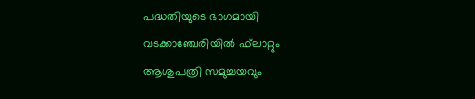പദ്ധതിയുടെ ഭാഗമായി വടക്കാഞ്ചേരിയില്‍ ഫ്‌ലാറ്റും ആശുപത്രി സമുച്ചയവും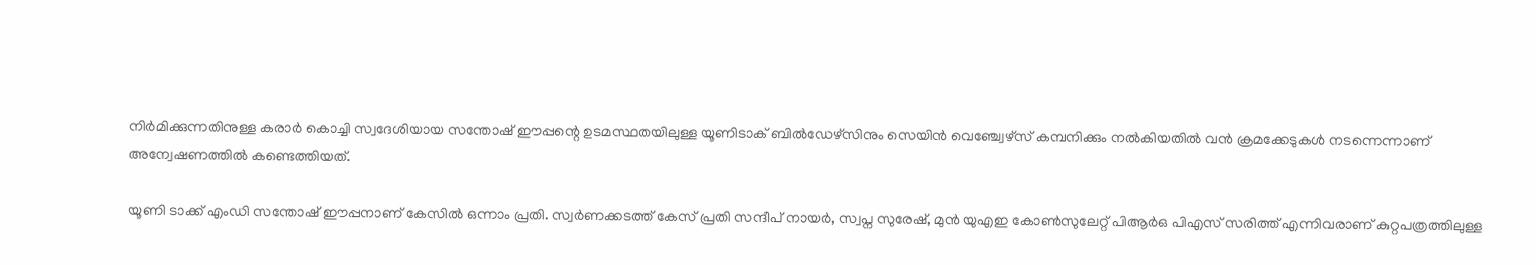നിര്‍മിക്കുന്നതിനുള്ള കരാര്‍ കൊച്ചി സ്വദേശിയായ സന്തോഷ് ഈപ്പന്റെ ഉടമസ്ഥതയിലുള്ള യൂണിടാക് ബില്‍ഡേഴ്‌സിനും സെയിന്‍ വെഞ്ച്വേഴ്‌സ് കമ്പനിക്കും നല്‍കിയതില്‍ വന്‍ ക്രമക്കേടുകള്‍ നടന്നെന്നാണ് അന്വേഷണത്തില്‍ കണ്ടെത്തിയത്.

യൂണി ടാക്ക് എംഡി സന്തോഷ് ഈപ്പനാണ് കേസില്‍ ഒന്നാം പ്രതി. സ്വര്‍ണക്കടത്ത് കേസ് പ്രതി സന്ദീപ് നായര്‍, സ്വപ്ന സുരേഷ്, മുന്‍ യുഎഇ കോണ്‍സുലേറ്റ് പിആര്‍ഒ പിഎസ് സരിത്ത് എന്നിവരാണ് കുറ്റപത്രത്തിലുള്ള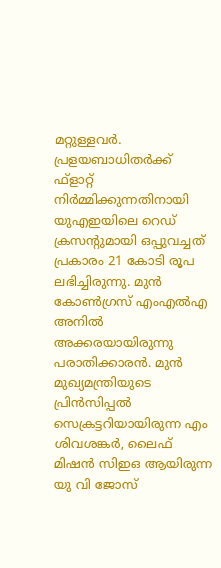മറ്റുള്ളവര്‍. പ്രളയബാധിതര്‍ക്ക് ഫ്ളാറ്റ് നിര്‍മ്മിക്കുന്നതിനായി യുഎഇയിലെ റെഡ് ക്രസന്റുമായി ഒപ്പുവച്ചത് പ്രകാരം 21 കോടി രൂപ ലഭിച്ചിരുന്നു. മുന്‍ കോണ്‍ഗ്രസ് എംഎല്‍എ അനില്‍ അക്കരയായിരുന്നു പരാതിക്കാരന്‍. മുന്‍ മുഖ്യമന്ത്രിയുടെ പ്രിന്‍സിപ്പല്‍ സെക്രട്ടറിയായിരുന്ന എം ശിവശങ്കര്‍, ലൈഫ് മിഷന്‍ സിഇഒ ആയിരുന്ന യു വി ജോസ്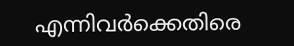എന്നിവര്‍ക്കെതിരെ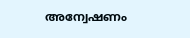അന്വേഷണം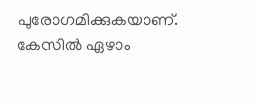പുരോഗമിക്കുകയാണ്. കേസില്‍ ഏഴാം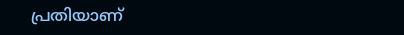പ്രതിയാണ്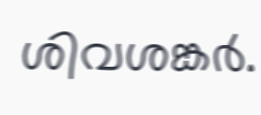ശിവശങ്കര്‍.